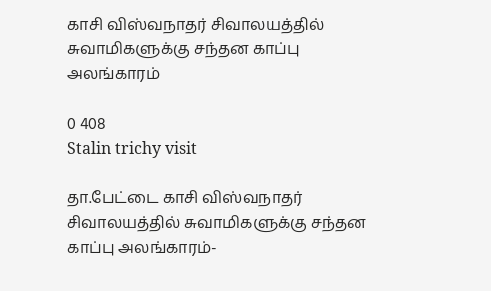காசி விஸ்வநாதர் சிவாலயத்தில் சுவாமிகளுக்கு சந்தன காப்பு அலங்காரம்

0 408
Stalin trichy visit

தா.பேட்டை காசி விஸ்வநாதர் சிவாலயத்தில் சுவாமிகளுக்கு சந்தன காப்பு அலங்காரம்-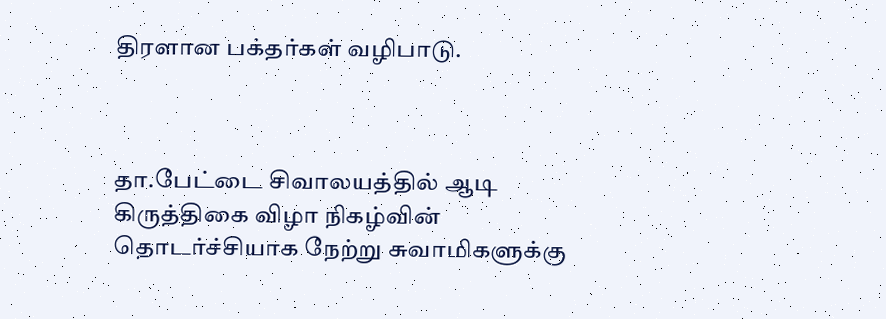திரளான பக்தர்கள் வழிபாடு.



தா.பேட்டை சிவாலயத்தில் ஆடி கிருத்திகை விழா நிகழ்வின் தொடர்ச்சியாக நேற்று சுவாமிகளுக்கு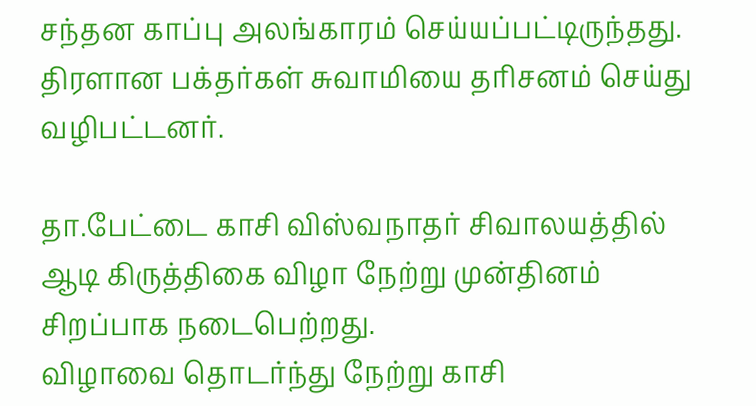சந்தன காப்பு அலங்காரம் செய்யப்பட்டிருந்தது.
திரளான பக்தர்கள் சுவாமியை தரிசனம் செய்து வழிபட்டனர்.

தா.பேட்டை காசி விஸ்வநாதர் சிவாலயத்தில் ஆடி கிருத்திகை விழா நேற்று முன்தினம் சிறப்பாக நடைபெற்றது.
விழாவை தொடர்ந்து நேற்று காசி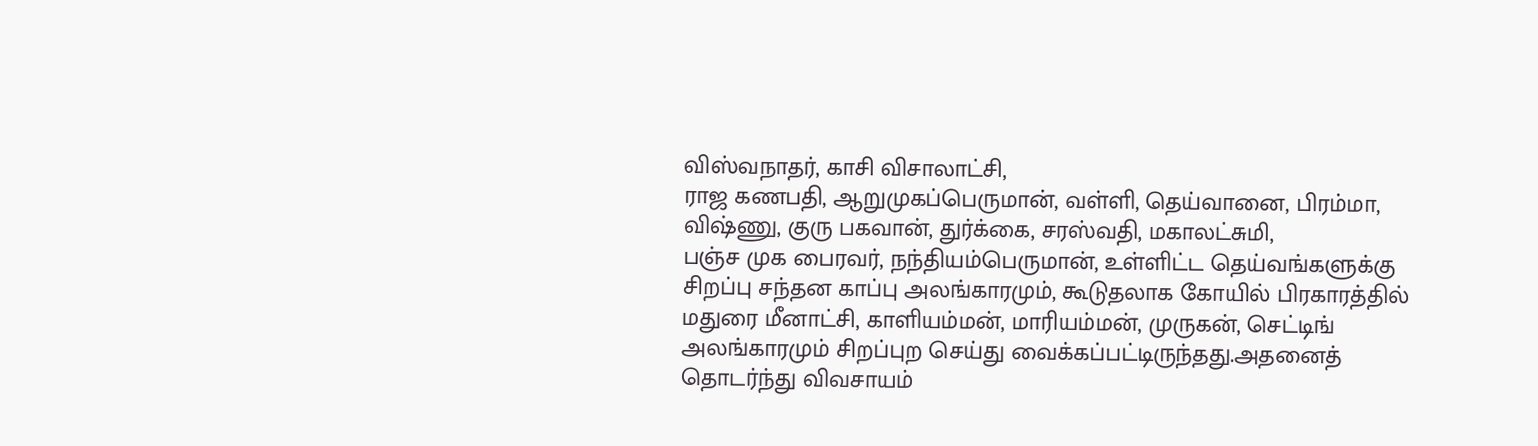விஸ்வநாதர், காசி விசாலாட்சி,
ராஜ கணபதி, ஆறுமுகப்பெருமான், வள்ளி, தெய்வானை, பிரம்மா, விஷ்ணு, குரு பகவான், துர்க்கை, சரஸ்வதி, மகாலட்சுமி,
பஞ்ச முக பைரவர், நந்தியம்பெருமான், உள்ளிட்ட தெய்வங்களுக்கு சிறப்பு சந்தன காப்பு அலங்காரமும், கூடுதலாக கோயில் பிரகாரத்தில் மதுரை மீனாட்சி, காளியம்மன், மாரியம்மன், முருகன், செட்டிங் அலங்காரமும் சிறப்புற செய்து வைக்கப்பட்டிருந்தது.அதனைத் தொடர்ந்து விவசாயம்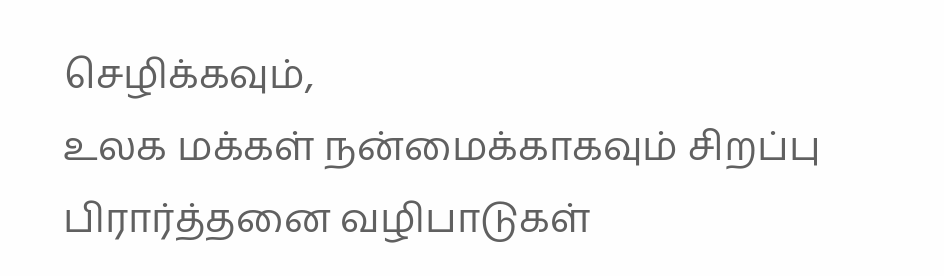செழிக்கவும்,
உலக மக்கள் நன்மைக்காகவும் சிறப்பு பிரார்த்தனை வழிபாடுகள்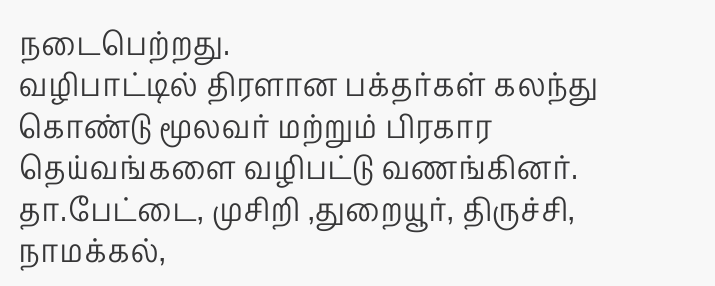நடைபெற்றது.
வழிபாட்டில் திரளான பக்தர்கள் கலந்து கொண்டு மூலவர் மற்றும் பிரகார தெய்வங்களை வழிபட்டு வணங்கினர்.
தா.பேட்டை, முசிறி ,துறையூர், திருச்சி, நாமக்கல்,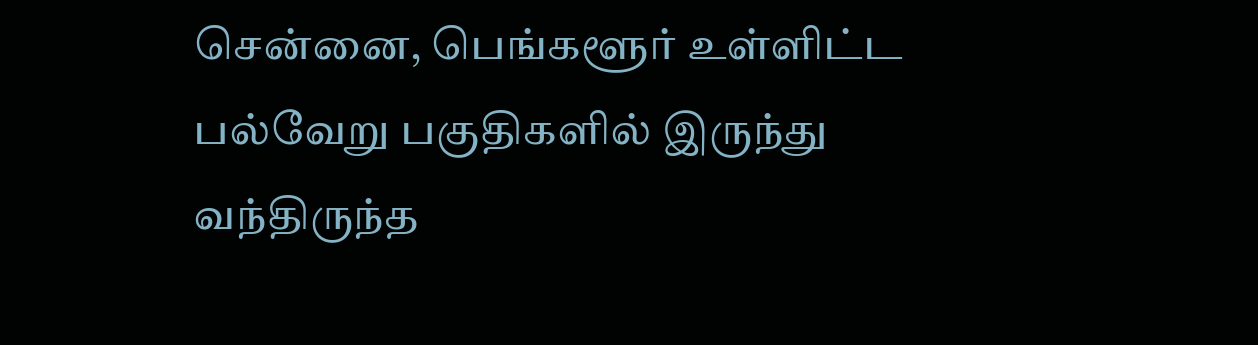சென்னை, பெங்களூர் உள்ளிட்ட பல்வேறு பகுதிகளில் இருந்து வந்திருந்த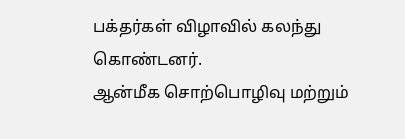பக்தர்கள் விழாவில் கலந்து கொண்டனர்.
ஆன்மீக சொற்பொழிவு மற்றும்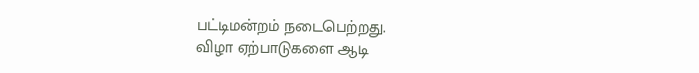பட்டிமன்றம் நடைபெற்றது.
விழா ஏற்பாடுகளை ஆடி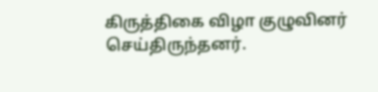கிருத்திகை விழா குழுவினர் செய்திருந்தனர்.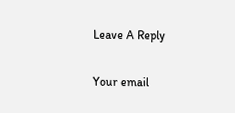Leave A Reply

Your email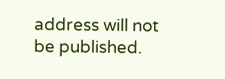address will not be published.